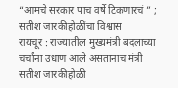“आमचे सरकार पाच वर्षे टिकणारचं ” ; सतीश जारकीहोळींचा विश्वास
रायचूर : राज्यातील मुख्यमंत्री बदलाच्या चर्चांना उधाण आले असतानाच मंत्री सतीश जारकीहोळी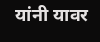यांनी यावर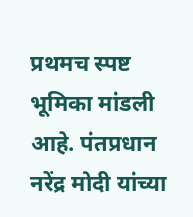प्रथमच स्पष्ट भूमिका मांडली आहे. पंतप्रधान नरेंद्र मोदी यांच्या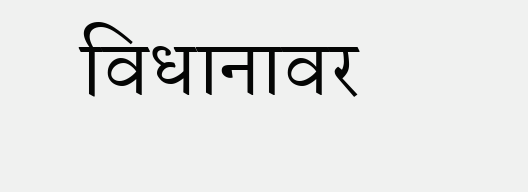विधानावर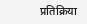प्रतिक्रिया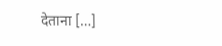देताना […]